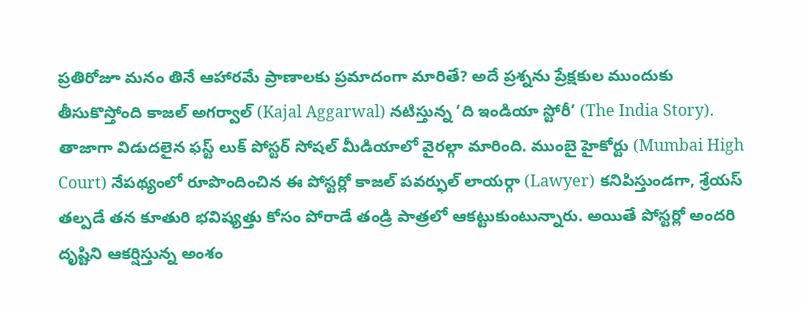ప్రతిరోజూ మనం తినే ఆహారమే ప్రాణాలకు ప్రమాదంగా మారితే? అదే ప్రశ్నను ప్రేక్షకుల ముందుకు తీసుకొస్తోంది కాజల్ అగర్వాల్ (Kajal Aggarwal) నటిస్తున్న ‘ది ఇండియా స్టోరీ’ (The India Story). తాజాగా విడుదలైన ఫస్ట్ లుక్ పోస్టర్ సోషల్ మీడియాలో వైరల్గా మారింది. ముంబై హైకోర్టు (Mumbai High Court) నేపథ్యంలో రూపొందించిన ఈ పోస్టర్లో కాజల్ పవర్ఫుల్ లాయర్గా (Lawyer) కనిపిస్తుండగా, శ్రేయస్ తల్పడే తన కూతురి భవిష్యత్తు కోసం పోరాడే తండ్రి పాత్రలో ఆకట్టుకుంటున్నారు. అయితే పోస్టర్లో అందరి దృష్టిని ఆకర్షిస్తున్న అంశం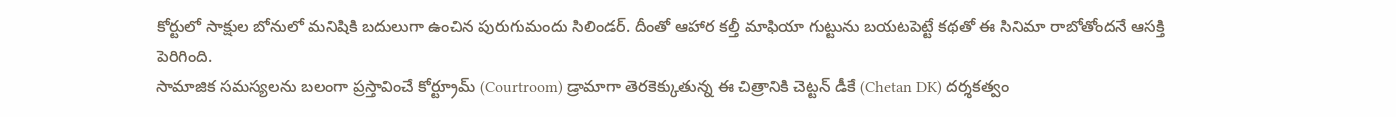కోర్టులో సాక్షుల బోనులో మనిషికి బదులుగా ఉంచిన పురుగుమందు సిలిండర్. దీంతో ఆహార కల్తీ మాఫియా గుట్టును బయటపెట్టే కథతో ఈ సినిమా రాబోతోందనే ఆసక్తి పెరిగింది.
సామాజిక సమస్యలను బలంగా ప్రస్తావించే కోర్ట్రూమ్ (Courtroom) డ్రామాగా తెరకెక్కుతున్న ఈ చిత్రానికి చెట్టన్ డీకే (Chetan DK) దర్శకత్వం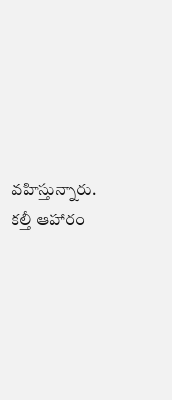వహిస్తున్నారు. కల్తీ ఆహారం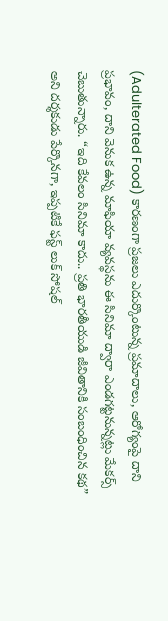(Adulterated Food) కారణంగా ప్రజలు ఎదుర్కొంటున్న ప్రమాదాలు, ఆరోగ్యంపై దాని ప్రభావం, దాని వెనుక ఉన్న మాఫియా వ్యవస్థను ఈ సినిమా ద్వారా ఎండగట్టనున్నట్లు మేకర్స్ చెబుతున్నారు. “ఇది కేవలం సినిమా కాదు.. ప్రతి భారతీయుడి జీవితానికి సంబంధించిన కథ” అని దర్శకుడు పేర్కొనగా, ఇప్పటికే ఫస్ట్ లుక్ సోషల్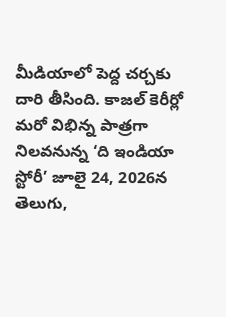మీడియాలో పెద్ద చర్చకు దారి తీసింది. కాజల్ కెరీర్లో మరో విభిన్న పాత్రగా నిలవనున్న ‘ది ఇండియా స్టోరీ’ జూలై 24, 2026న తెలుగు,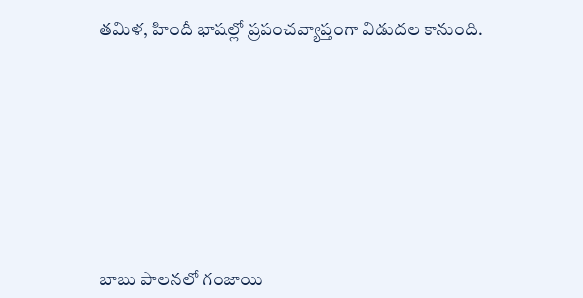తమిళ, హిందీ భాషల్లో ప్రపంచవ్యాప్తంగా విడుదల కానుంది.









బాబు పాలనలో గంజాయి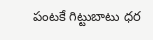పంటకే గిట్టుబాటు ధర